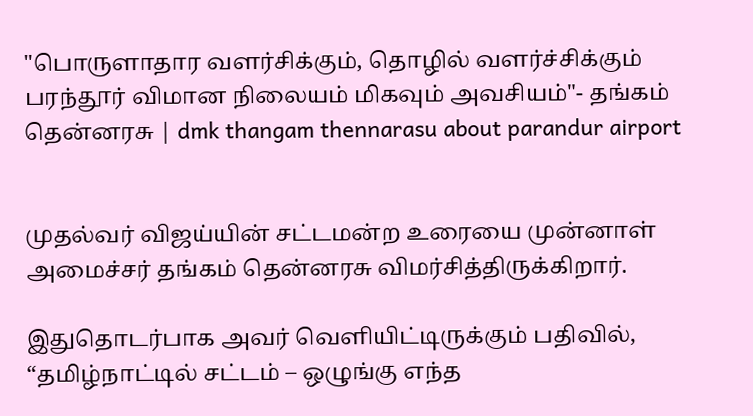"பொருளாதார வளர்சிக்கும், தொழில் வளர்ச்சிக்கும் பரந்தூர் விமான நிலையம் மிகவும் அவசியம்"- தங்கம் தென்னரசு | dmk thangam thennarasu about parandur airport


முதல்வர் விஜய்யின் சட்டமன்ற உரையை முன்னாள் அமைச்சர் தங்கம் தென்னரசு விமர்சித்திருக்கிறார்.

இதுதொடர்பாக அவர் வெளியிட்டிருக்கும் பதிவில், “தமிழ்நாட்டில் சட்டம் – ஒழுங்கு எந்த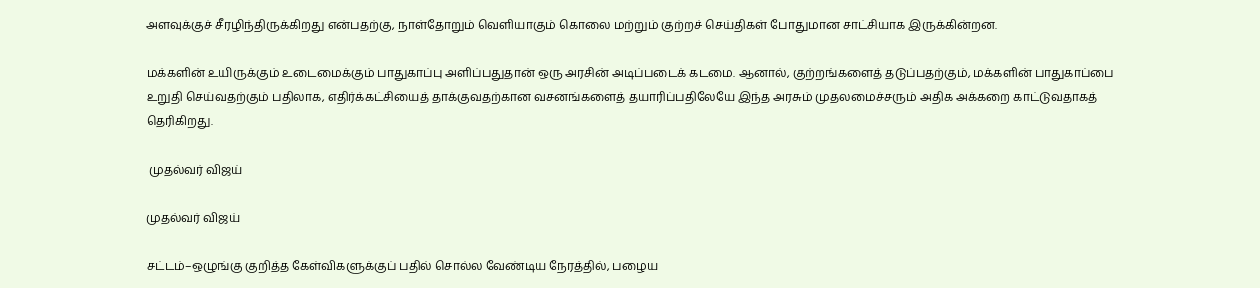அளவுக்குச் சீரழிந்திருக்கிறது என்பதற்கு, நாள்தோறும் வெளியாகும் கொலை மற்றும் குற்றச் செய்திகள் போதுமான சாட்சியாக இருக்கின்றன.

மக்களின் உயிருக்கும் உடைமைக்கும் பாதுகாப்பு அளிப்பதுதான் ஒரு அரசின் அடிப்படைக் கடமை. ஆனால், குற்றங்களைத் தடுப்பதற்கும், மக்களின் பாதுகாப்பை உறுதி செய்வதற்கும் பதிலாக, எதிர்க்கட்சியைத் தாக்குவதற்கான வசனங்களைத் தயாரிப்பதிலேயே இந்த அரசும் முதலமைச்சரும் அதிக அக்கறை காட்டுவதாகத் தெரிகிறது.

 முதல்வர் விஜய்

முதல்வர் விஜய்

சட்டம்–ஒழுங்கு குறித்த கேள்விகளுக்குப் பதில் சொல்ல வேண்டிய நேரத்தில், பழைய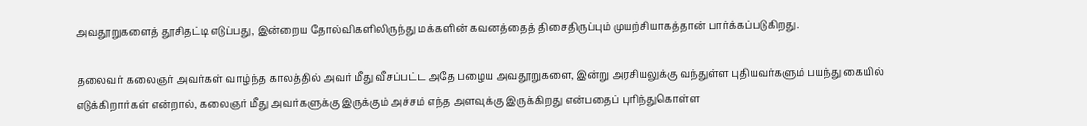அவதூறுகளைத் தூசிதட்டி எடுப்பது, இன்றைய தோல்விகளிலிருந்து மக்களின் கவனத்தைத் திசைதிருப்பும் முயற்சியாகத்தான் பார்க்கப்படுகிறது.

தலைவர் கலைஞர் அவர்கள் வாழ்ந்த காலத்தில் அவர் மீது வீசப்பட்ட அதே பழைய அவதூறுகளை, இன்று அரசியலுக்கு வந்துள்ள புதியவர்களும் பயந்து கையில் எடுக்கிறார்கள் என்றால், கலைஞர் மீது அவர்களுக்கு இருக்கும் அச்சம் எந்த அளவுக்கு இருக்கிறது என்பதைப் புரிந்துகொள்ள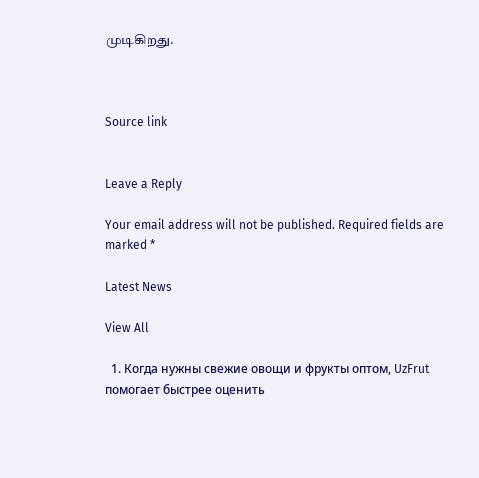முடிகிறது.



Source link


Leave a Reply

Your email address will not be published. Required fields are marked *

Latest News

View All

  1. Когда нужны свежие овощи и фрукты оптом, UzFrut помогает быстрее оценить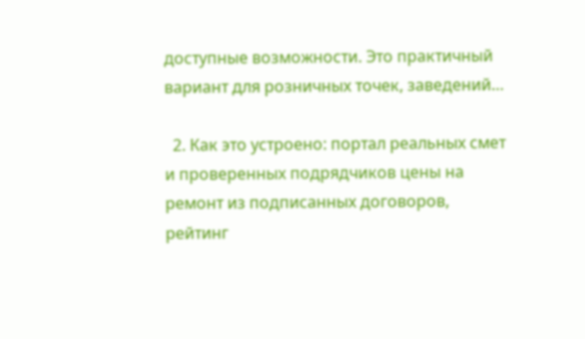доступные возможности. Это практичный вариант для розничных точек, заведений…

  2. Как это устроено: портал реальных смет и проверенных подрядчиков цены на ремонт из подписанных договоров, рейтинг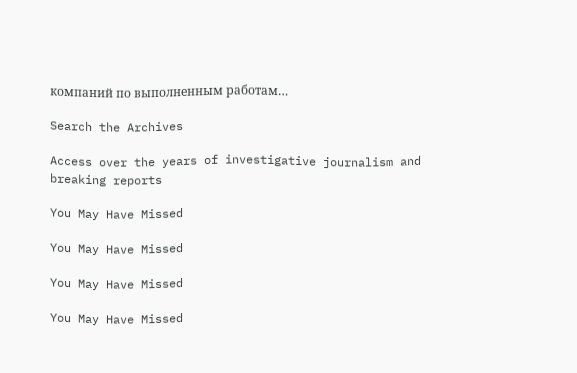компаний по выполненным работам…

Search the Archives

Access over the years of investigative journalism and breaking reports

You May Have Missed

You May Have Missed

You May Have Missed

You May Have Missed